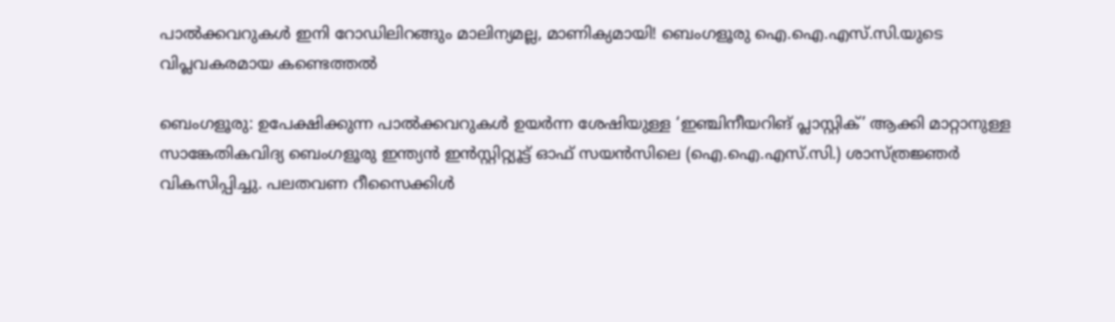പാൽക്കവറുകൾ ഇനി റോഡിലിറങ്ങും മാലിന്യമല്ല, മാണിക്യമായി! ബെംഗളൂരു ഐ.ഐ.എസ്.സി.യുടെ വിപ്ലവകരമായ കണ്ടെത്തൽ

ബെംഗളൂരു: ഉപേക്ഷിക്കുന്ന പാൽക്കവറുകൾ ഉയർന്ന ശേഷിയുള്ള ‘ഇഞ്ചിനീയറിങ് പ്ലാസ്റ്റിക്’ ആക്കി മാറ്റാനുള്ള സാങ്കേതികവിദ്യ ബെംഗളൂരു ഇന്ത്യൻ ഇൻസ്റ്റിറ്റ്യൂട്ട് ഓഫ് സയൻസിലെ (ഐ.ഐ.എസ്.സി.) ശാസ്ത്രജ്ഞർ വികസിപ്പിച്ചു. പലതവണ റീസൈക്കിൾ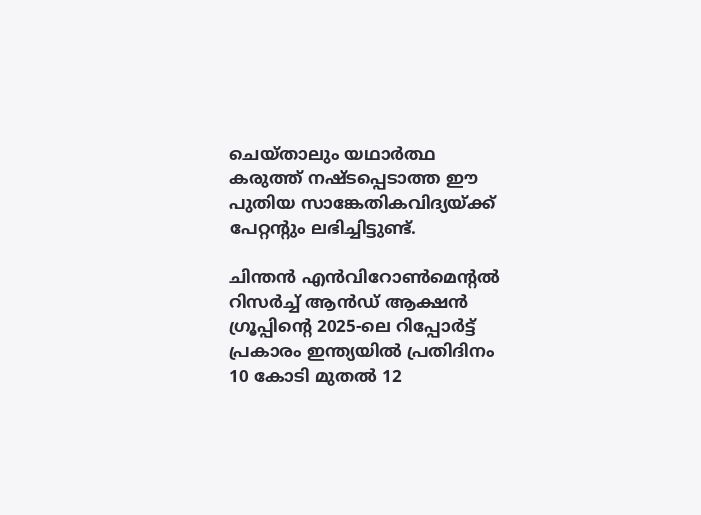ചെയ്താലും യഥാർത്ഥ കരുത്ത് നഷ്ടപ്പെടാത്ത ഈ പുതിയ സാങ്കേതികവിദ്യയ്ക്ക് പേറ്റന്റും ലഭിച്ചിട്ടുണ്ട്.

ചിന്തൻ എൻവിറോൺമെന്റൽ റിസർച്ച് ആൻഡ് ആക്ഷൻ ഗ്രൂപ്പിന്റെ 2025-ലെ റിപ്പോർട്ട് പ്രകാരം ഇന്ത്യയിൽ പ്രതിദിനം 10 കോടി മുതൽ 12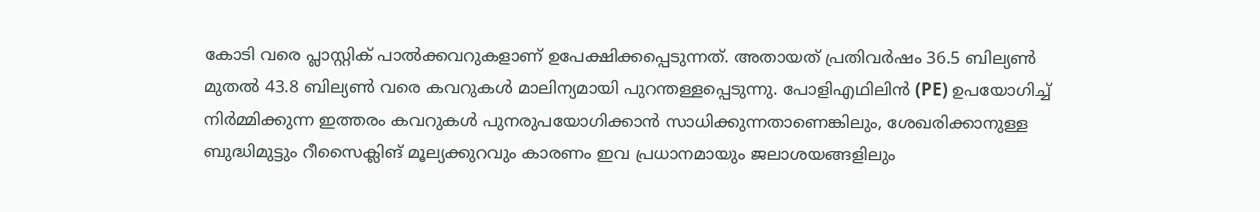കോടി വരെ പ്ലാസ്റ്റിക് പാൽക്കവറുകളാണ് ഉപേക്ഷിക്കപ്പെടുന്നത്. അതായത് പ്രതിവർഷം 36.5 ബില്യൺ മുതൽ 43.8 ബില്യൺ വരെ കവറുകൾ മാലിന്യമായി പുറന്തള്ളപ്പെടുന്നു. പോളിഎഥിലിൻ (PE) ഉപയോഗിച്ച് നിർമ്മിക്കുന്ന ഇത്തരം കവറുകൾ പുനരുപയോഗിക്കാൻ സാധിക്കുന്നതാണെങ്കിലും, ശേഖരിക്കാനുള്ള ബുദ്ധിമുട്ടും റീസൈക്ലിങ് മൂല്യക്കുറവും കാരണം ഇവ പ്രധാനമായും ജലാശയങ്ങളിലും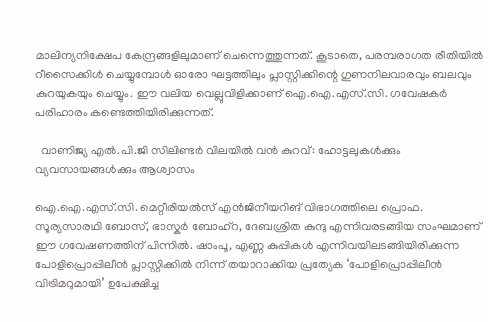മാലിന്യനിക്ഷേപ കേന്ദ്രങ്ങളിലുമാണ് ചെന്നെത്തുന്നത്. കൂടാതെ, പരമ്പരാഗത രീതിയിൽ റീസൈക്കിൾ ചെയ്യുമ്പോൾ ഓരോ ഘട്ടത്തിലും പ്ലാസ്റ്റിക്കിന്റെ ഗുണനിലവാരവും ബലവും കുറയുകയും ചെയ്യും. ഈ വലിയ വെല്ലുവിളിക്കാണ് ഐ.ഐ.എസ്.സി. ഗവേഷകർ പരിഹാരം കണ്ടെത്തിയിരിക്കുന്നത്.

  വാണിജ്യ എൽ.പി.ജി സിലിണ്ടർ വിലയിൽ വൻ കുറവ്: ഹോട്ടലുകൾക്കും വ്യവസായങ്ങൾക്കും ആശ്വാസം

ഐ.ഐ.എസ്.സി. മെറ്റീരിയൽസ് എൻജിനീയറിങ് വിഭാഗത്തിലെ പ്രൊഫ. സൂര്യസാരഥി ബോസ്, ഭാസ്കർ ബോഹ്റ, ദേബശ്രിത കുന്ദു എന്നിവരടങ്ങിയ സംഘമാണ് ഈ ഗവേഷണത്തിന് പിന്നിൽ. ഷാംപൂ, എണ്ണ കുപ്പികൾ എന്നിവയിലടങ്ങിയിരിക്കുന്ന പോളിപ്രൊപ്പിലീൻ പ്ലാസ്റ്റിക്കിൽ നിന്ന് തയാറാക്കിയ പ്രത്യേക ‘പോളിപ്രൊപ്പിലീൻ വിട്രിമറുമായി’ ഉപേക്ഷിച്ച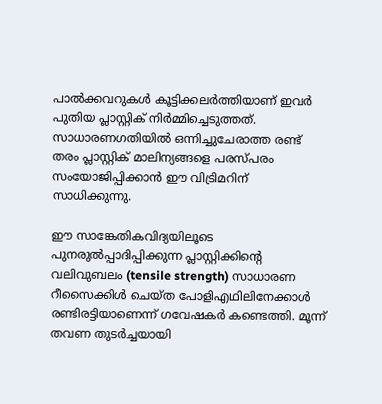പാൽക്കവറുകൾ കൂട്ടിക്കലർത്തിയാണ് ഇവർ പുതിയ പ്ലാസ്റ്റിക് നിർമ്മിച്ചെടുത്തത്. സാധാരണഗതിയിൽ ഒന്നിച്ചുചേരാത്ത രണ്ട് തരം പ്ലാസ്റ്റിക് മാലിന്യങ്ങളെ പരസ്പരം സംയോജിപ്പിക്കാൻ ഈ വിട്രിമറിന് സാധിക്കുന്നു.

ഈ സാങ്കേതികവിദ്യയിലൂടെ പുനരുൽപ്പാദിപ്പിക്കുന്ന പ്ലാസ്റ്റിക്കിന്റെ വലിവുബലം (tensile strength) സാധാരണ റീസൈക്കിൾ ചെയ്ത പോളിഎഥിലിനേക്കാൾ രണ്ടിരട്ടിയാണെന്ന് ഗവേഷകർ കണ്ടെത്തി. മൂന്ന് തവണ തുടർച്ചയായി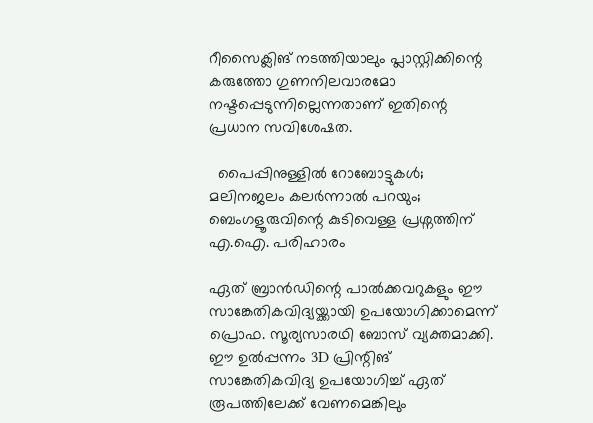റീസൈക്ലിങ് നടത്തിയാലും പ്ലാസ്റ്റിക്കിന്റെ കരുത്തോ ഗുണനിലവാരമോ നഷ്ടപ്പെടുന്നില്ലെന്നതാണ് ഇതിന്റെ പ്രധാന സവിശേഷത.

  പൈപ്പിനുള്ളിൽ റോബോട്ടുകൾ;  മലിനജലം കലർന്നാൽ പറയും; ബെംഗളൂരുവിന്റെ കുടിവെള്ള പ്രശ്നത്തിന് എ.ഐ. പരിഹാരം

ഏത് ബ്രാൻഡിന്റെ പാൽക്കവറുകളും ഈ സാങ്കേതികവിദ്യയ്ക്കായി ഉപയോഗിക്കാമെന്ന് പ്രൊഫ. സൂര്യസാരഥി ബോസ് വ്യക്തമാക്കി. ഈ ഉൽപ്പന്നം 3D പ്രിന്റിങ് സാങ്കേതികവിദ്യ ഉപയോഗിച്ച് ഏത് രൂപത്തിലേക്ക് വേണമെങ്കിലും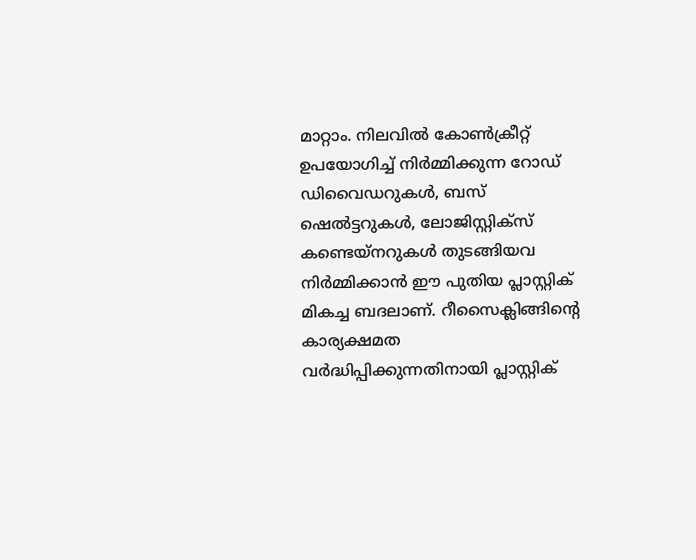മാറ്റാം. നിലവിൽ കോൺക്രീറ്റ് ഉപയോഗിച്ച് നിർമ്മിക്കുന്ന റോഡ് ഡിവൈഡറുകൾ, ബസ് ഷെൽട്ടറുകൾ, ലോജിസ്റ്റിക്സ് കണ്ടെയ്നറുകൾ തുടങ്ങിയവ നിർമ്മിക്കാൻ ഈ പുതിയ പ്ലാസ്റ്റിക് മികച്ച ബദലാണ്. റീസൈക്ലിങ്ങിന്റെ കാര്യക്ഷമത വർദ്ധിപ്പിക്കുന്നതിനായി പ്ലാസ്റ്റിക്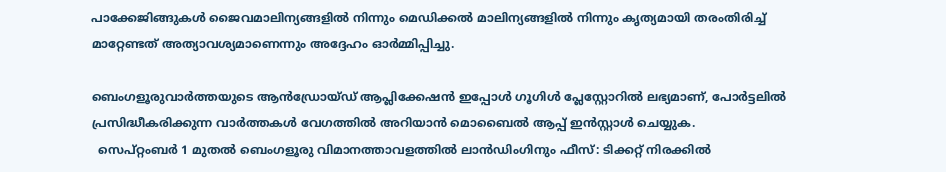പാക്കേജിങ്ങുകൾ ജൈവമാലിന്യങ്ങളിൽ നിന്നും മെഡിക്കൽ മാലിന്യങ്ങളിൽ നിന്നും കൃത്യമായി തരംതിരിച്ച് മാറ്റേണ്ടത് അത്യാവശ്യമാണെന്നും അദ്ദേഹം ഓർമ്മിപ്പിച്ചു.

ബെംഗളൂരുവാർത്തയുടെ ആൻഡ്രോയ്ഡ് ആപ്ലിക്കേഷൻ ഇപ്പോൾ ഗൂഗിൾ പ്ലേസ്റ്റോറിൽ ലഭ്യമാണ്, പോർട്ടലിൽ പ്രസിദ്ധീകരിക്കുന്ന വാർത്തകൾ വേഗത്തിൽ അറിയാൻ മൊബൈൽ ആപ്പ് ഇൻസ്റ്റാൾ ചെയ്യുക.
  സെപ്റ്റംബർ 1 മുതൽ ബെംഗളൂരു വിമാനത്താവളത്തിൽ ലാൻഡിംഗിനും ഫീസ്: ടിക്കറ്റ് നിരക്കിൽ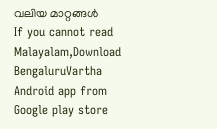വലിയ മാറ്റങ്ങൾ
If you cannot read Malayalam,Download BengaluruVartha Android app from Google play store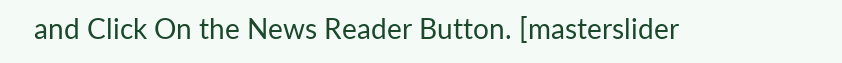and Click On the News Reader Button. [masterslider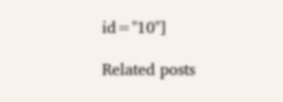id="10"]

Related posts